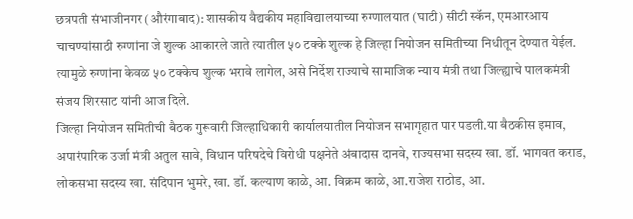छत्रपती संभाजीनगर (औरंगाबाद): शासकीय वैद्यकीय महाविद्यालयाच्या रुग्णालयात (घाटी) सीटी स्कॅन, एमआरआय चाचण्यांसाठी रुग्णांना जे शुल्क आकारले जाते त्यातील ५० टक्के शुल्क हे जिल्हा नियोजन समितीच्या निधीतून देण्यात येईल. त्यामुळे रुग्णांना केवळ ५० टक्केच शुल्क भरावे लागेल, असे निर्देश राज्याचे सामाजिक न्याय मंत्री तथा जिल्ह्याचे पालकमंत्री संजय शिरसाट यांनी आज दिले.
जिल्हा नियोजन समितीची बैठक गुरूवारी जिल्हाधिकारी कार्यालयातील नियोजन सभागृहात पार पडली.या बैठकीस इमाव, अपारंपारिक उर्जा मंत्री अतुल सावे, विधान परिषदेचे विरोधी पक्षनेते अंबादास दानवे, राज्यसभा सदस्य खा. डॉ. भागवत कराड, लोकसभा सदस्य खा. संदिपान भुमरे, खा. डॉ. कल्याण काळे, आ. विक्रम काळे, आ.राजेश राठोड, आ.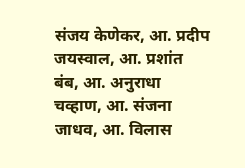संजय केणेकर, आ. प्रदीप जयस्वाल, आ. प्रशांत बंब, आ. अनुराधा चव्हाण, आ. संजना जाधव, आ. विलास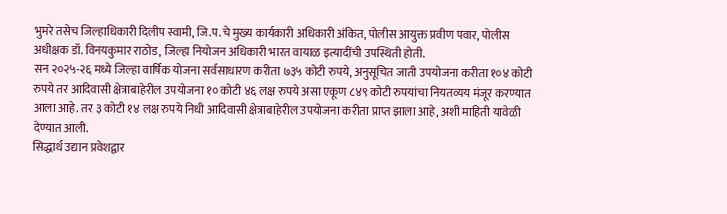भुमरे तसेच जिल्हाधिकारी दिलीप स्वामी, जि.प.चे मुख्य कार्यकारी अधिकारी अंकित, पोलीस आयुक्त प्रवीण पवार, पोलीस अधीक्षक डॉ. विनयकुमार राठोड, जिल्हा नियोजन अधिकारी भारत वायाळ इत्यादींची उपस्थिती होती.
सन २०२५-२६ मध्ये जिल्हा वार्षिक योजना सर्वसाधारण करीता ७३५ कोटी रुपये, अनुसूचित जाती उपयोजना करीता १०४ कोटी रुपये तर आदिवासी क्षेत्राबाहेरील उपयोजना १० कोटी ४६ लक्ष रुपये असा एकूण ८४९ कोटी रुपयांचा नियतव्यय मंजूर करण्यात आला आहे. तर ३ कोटी १४ लक्ष रुपये निधी आदिवासी क्षेत्राबाहेरील उपयोजना करीता प्राप्त झाला आहे, अशी माहिती यावेळी देण्यात आली.
सिद्धार्थ उद्यान प्रवेशद्वार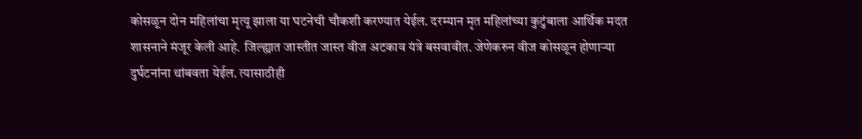कोसळून दोन महिलांचा मृत्यू झाला या घटनेची चौकशी करण्यात येईल. दरम्यान मृत महिलांच्या कुटुंबाला आर्थिक मदत शासनाने मंजूर केली आहे. जिल्ह्यात जास्तीत जास्त वीज अटकाव यंत्रे बसवावीत. जेणेकरुन वीज कोसळून होणाऱ्या दुर्घटनांना थांबवता येईल. त्यासाठीही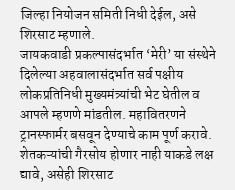जिल्हा नियोजन समिती निधी देईल, असे शिरसाट म्हणाले.
जायकवाडी प्रकल्पासंदर्भात ‘मेरी’ या संस्थेने दिलेल्या अहवालासंदर्भात सर्व पक्षीय लोकप्रतिनिधी मुख्यमंत्र्यांची भेट घेतील व आपले म्हणणे मांडतील. महावितरणने ट्रानस्फार्मर बसवून देण्याचे काम पूर्ण करावे. शेतकऱ्यांची गैरसोय होणार नाही याकडे लक्ष द्यावे, असेही शिरसाट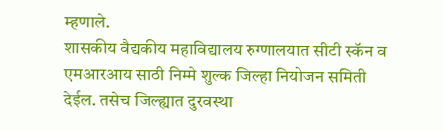म्हणाले.
शासकीय वैद्यकीय महाविद्यालय रुग्णालयात सीटी स्कॅन व एमआरआय साठी निम्मे शुल्क जिल्हा नियोजन समिती देईल. तसेच जिल्ह्यात दुरवस्था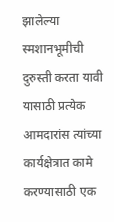झालेल्या स्मशानभूमीची दुरुस्ती करता यावी यासाठी प्रत्येक आमदारांस त्यांच्या कार्यक्षेत्रात कामे करण्यासाठी एक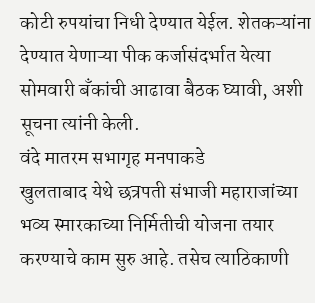कोटी रुपयांचा निधी देण्यात येईल. शेतकऱ्यांना देण्यात येणाऱ्या पीक कर्जासंदर्भात येत्या सोमवारी बॅंकांची आढावा बैठक घ्यावी, अशी सूचना त्यांनी केली.
वंदे मातरम सभागृह मनपाकडे
खुलताबाद येथे छत्रपती संभाजी महाराजांच्या भव्य स्मारकाच्या निर्मितीची योजना तयार करण्याचे काम सुरु आहे. तसेच त्याठिकाणी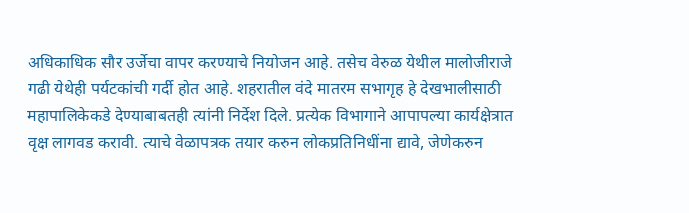अधिकाधिक सौर उर्जेचा वापर करण्याचे नियोजन आहे. तसेच वेरुळ येथील मालोजीराजे गढी येथेही पर्यटकांची गर्दी होत आहे. शहरातील वंदे मातरम सभागृह हे देखभालीसाठी महापालिकेकडे देण्याबाबतही त्यांनी निर्देश दिले. प्रत्येक विभागाने आपापल्या कार्यक्षेत्रात वृक्ष लागवड करावी. त्याचे वेळापत्रक तयार करुन लोकप्रतिनिधींना द्यावे, जेणेकरुन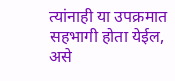त्यांनाही या उपक्रमात सहभागी होता येईल, असे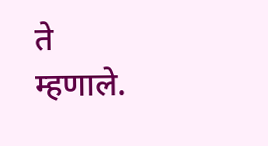ते म्हणाले.